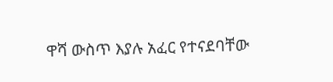ዋሻ ውስጥ እያሉ አፈር የተናደባቸው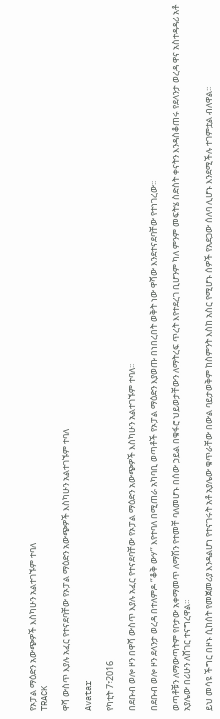የኦፓል ማዕድን አውጭዎች እስካሁን አልተገኙም ተባለ
TRACK

ዋሻ ውስጥ እያሉ አፈር የተናደባቸው የኦፓል ማዕድን አውጭዎች እስካሁን አልተገኙም ተባለ

Avatar

የካቲት 7፣2016

በደቡብ ወሎ ዞን በዋሻ ውስጥ እያሉ አፈር የተናደባቸው የኦፓል ማዕድን አውጭዎች እስካሁን አልተገኙም ተባለ፡፡

በደቡብ ወሎ ዞን ደላንታ ወረዳ በተለምዶ ‘’ቆቅ ውሃ’’ እየተባለ በሚጠራ አካባቢ ወጣቶች የኦፓል ማዕድን እያወጡ በነበረበት ወቅት ነው ዋሻው እንደተናደባቸው የተነገረው፡፡

ወጣቶቹን ለማውጣትም የቦታው አቀማመጥ ለማሽን የተመቸ ባለመሆኑ በሰው ኃይል በቁፋሮ ህይወታቸውን ለማትረፍ ጥረት እየተደረገ ቢሆንም ካለ ምንም መፍትሄ ስድስት ቀናትን እንዳስቆጠሩ የደላንታ ወረዳ ዋና አስተዳዳሪ አቶ አያሌው በሪሁን ለሸገር ተናግረዋል።

ይህ መሳዩ ችግር በዞኑ ሲከሰት የመጀመሪያ እንዳልሆነ የተናገሩት አቶ አያሌው ቁጥራቸው በውል ባይታወቅም ከስምንት እስከ አስር የሚሆኑ ሰዎች የአደጋው ሰለባ ሊሆኑ እንደሚችሉ ተገምቷል ብለዋል፡፡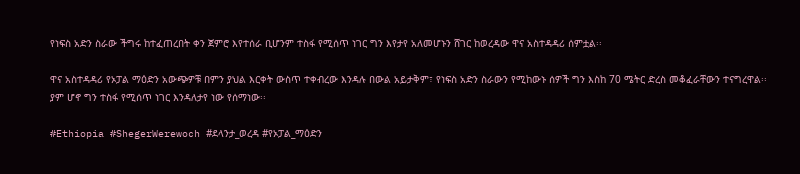የነፍስ አድን ስራው ችግሩ ከተፈጠረበት ቀን ጀምሮ እየተሰራ ቢሆንም ተስፋ የሚሰጥ ነገር ግን እየታየ አለመሆኑን ሸገር ከወረዳው ዋና አስተዳዳሪ ሰምቷል፡፡

ዋና አስተዳዳሪ የኦፓል ማዕድን አውጭዎቹ በምን ያህል እርቀት ውስጥ ተቀብረው እንዳሉ በውል አይታቅም፣ የነፍስ አድን ስራውን የሚከውኑ ሰዎች ግን እስከ 70 ሜትር ድረስ መቆፈራቸውን ተናግረዋል፡፡ ያም ሆኖ ግን ተስፋ የሚሰጥ ነገር እንዳለታየ ነው የሰማነው፡፡

#Ethiopia #ShegerWerewoch #ደላንታ_ወረዳ #የኦፓል_ማዕድን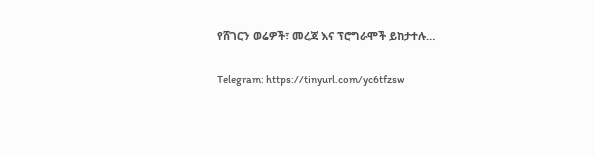የሸገርን ወሬዎች፣ መረጃ እና ፕሮግራሞች ይከታተሉ…

Telegram: https://tinyurl.com/yc6tfzsw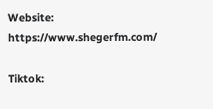Website: https://www.shegerfm.com/

Tiktok: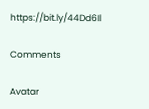https://bit.ly/44Dd6Il

Comments

Avatar